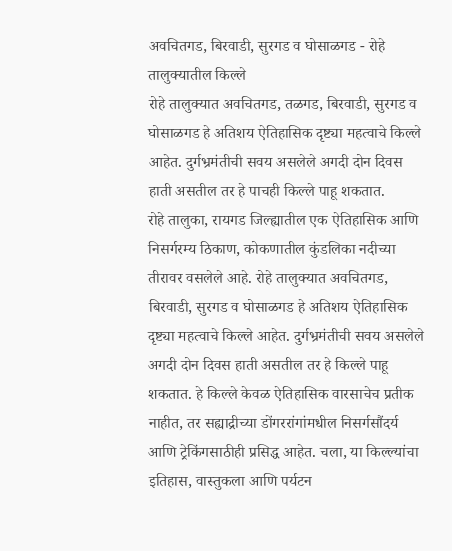अवचितगड, बिरवाडी, सुरगड व घोसाळगड - रोहे तालुक्यातील किल्ले
रोहे तालुक्यात अवचितगड, तळगड, बिरवाडी, सुरगड व घोसाळगड हे अतिशय ऐतिहासिक दृष्ट्या महत्वाचे किल्ले आहेत. दुर्गभ्रमंतीची सवय असलेले अगदी दोन दिवस हाती असतील तर हे पाचही किल्ले पाहू शकतात.
रोहे तालुका, रायगड जिल्ह्यातील एक ऐतिहासिक आणि निसर्गरम्य ठिकाण, कोकणातील कुंडलिका नदीच्या तीरावर वसलेले आहे. रोहे तालुक्यात अवचितगड, बिरवाडी, सुरगड व घोसाळगड हे अतिशय ऐतिहासिक दृष्ट्या महत्वाचे किल्ले आहेत. दुर्गभ्रमंतीची सवय असलेले अगदी दोन दिवस हाती असतील तर हे किल्ले पाहू शकतात. हे किल्ले केवळ ऐतिहासिक वारसाचेच प्रतीक नाहीत, तर सह्याद्रीच्या डोंगररांगांमधील निसर्गसौंदर्य आणि ट्रेकिंगसाठीही प्रसिद्ध आहेत. चला, या किल्ल्यांचा इतिहास, वास्तुकला आणि पर्यटन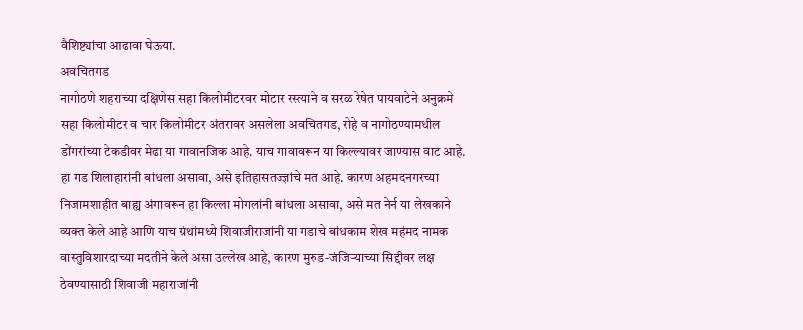वैशिष्ट्यांचा आढावा घेऊया.
अवचितगड
नागोठणे शहराच्या दक्षिणेस सहा किलोमीटरवर मोटार रस्त्याने व सरळ रेषेत पायवाटेने अनुक्रमे सहा किलोमीटर व चार किलोमीटर अंतरावर असलेला अवचितगड, रोहे व नागोठण्यामधील डोंगरांच्या टेकडीवर मेढा या गावानजिक आहे. याच गावावरून या किल्ल्यावर जाण्यास वाट आहे. हा गड शिलाहारांनी बांधला असावा, असे इतिहासतज्ज्ञांचे मत आहे. कारण अहमदनगरच्या निजामशाहीत बाह्य अंगावरून हा किल्ला मोगलांनी बांधला असावा, असे मत नेर्न या लेखकाने व्यक्त केले आहे आणि याच ग्रंथांमध्ये शिवाजीराजांनी या गडाचे बांधकाम शेख महंमद नामक वास्तुविशारदाच्या मदतीने केले असा उल्लेख आहे, कारण मुरुड-जंजिऱ्याच्या सिद्दीवर लक्ष ठेवण्यासाठी शिवाजी महाराजांनी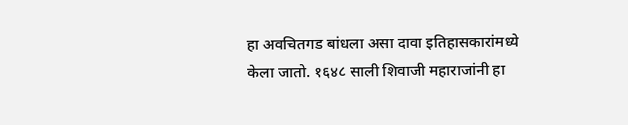हा अवचितगड बांधला असा दावा इतिहासकारांमध्ये केला जातो. १६४८ साली शिवाजी महाराजांनी हा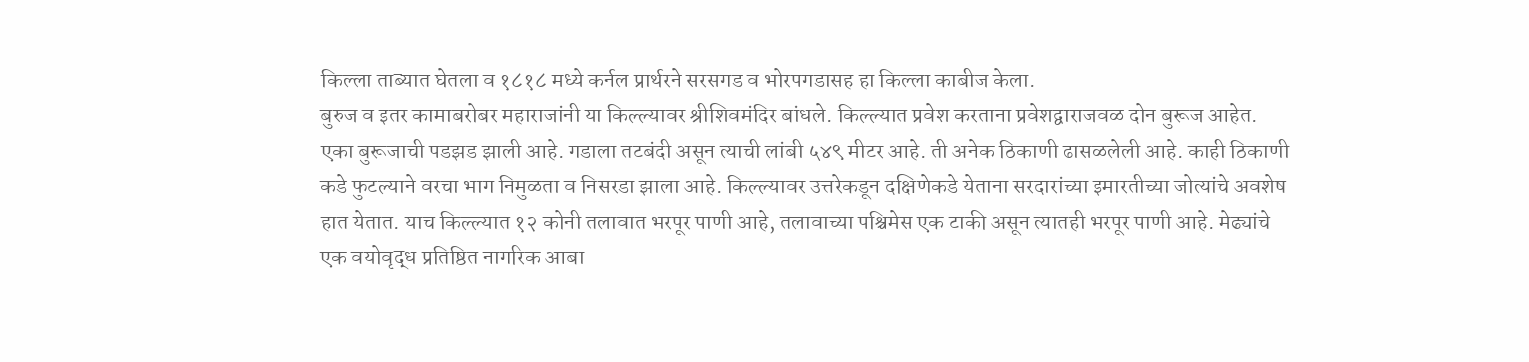किल्ला ताब्यात घेतला व १८१८ मध्ये कर्नल प्रार्थरने सरसगड व भोरपगडासह हा किल्ला काबीज केला.
बुरुज व इतर कामाबरोबर महाराजांनी या किल्ल्यावर श्रीशिवमंदिर बांधले. किल्ल्यात प्रवेश करताना प्रवेशद्वाराजवळ दोन बुरूज आहेत. एका बुरूजाची पडझड झाली आहे. गडाला तटबंदी असून त्याची लांबी ५४९ मीटर आहे. ती अनेक ठिकाणी ढासळलेली आहे. काही ठिकाणी कडे फुटल्याने वरचा भाग निमुळता व निसरडा झाला आहे. किल्ल्यावर उत्तरेकडून दक्षिणेकडे येताना सरदारांच्या इमारतीच्या जोत्यांचे अवशेष हात येतात. याच किल्ल्यात १२ कोनी तलावात भरपूर पाणी आहे, तलावाच्या पश्चिमेस एक टाकी असून त्यातही भरपूर पाणी आहे. मेढ्यांचे एक वयोवृद्ध प्रतिष्ठित नागरिक आबा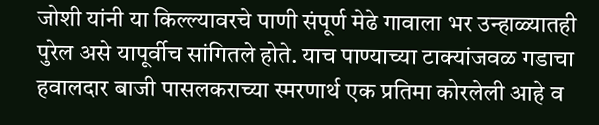जोशी यांनी या किल्ल्यावरचे पाणी संपूर्ण मेढे गावाला भर उन्हाळ्यातही पुरेल असे यापूर्वीच सांगितले होते. याच पाण्याच्या टाक्यांजवळ गडाचा हवालदार बाजी पासलकराच्या स्मरणार्थ एक प्रतिमा कोरलेली आहे व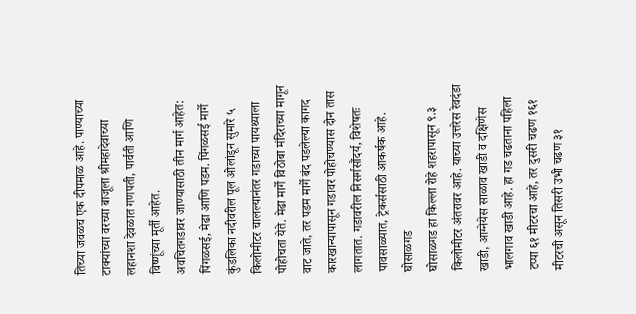तिच्या जवळच एक दीपमाळ आहे. पाण्याच्या टाक्यांच्या वरच्या बाजूला श्रीमहादेवाच्या लहानशा देवळात गणपती, पार्वती आणि विष्णूंच्या मूर्ती आहेत.
अवचितगडावर जाण्यासाठी तीन मार्ग आहेत: पिंगळसई, मेढा आणि पडम. पिंगळसई मार्गे कुंडलिका नदीवरील पूल ओलांडून सुमारे ५ किलोमीटर चालल्यानंतर गडाच्या पायथ्याला पोहोचता येते. मेढा मार्गे विठोबा मंदिराच्या मागून वाट जाते, तर पडम मार्गे बंद पडलेल्या कागद कारखान्यापासून गडावर पोहोचण्यास दोन तास लागतात. गडावरील निसर्गसौंदर्य, विशेषतः पावसाळ्यात, ट्रेकर्ससाठी आकर्षक आहे.
घोसाळगड
घोसाळगड हा किल्ला रोहे शहरापासून ९.३ किलोमीटर अंतरावर आहे. याच्या उत्तरेस रेवदंडा खाडी, आग्नेयेस साळाव खाडी व दक्षिणेस भालगाव खाडी आहे. हा गड चढताना पहिला टप्पा ६१ मीटरचा आहे, तर दुसरी चढण १६१ मीटरची असून तिसरी उभी चढण ३१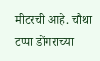मीटरची आहे. चौथा टप्पा डोंगराच्या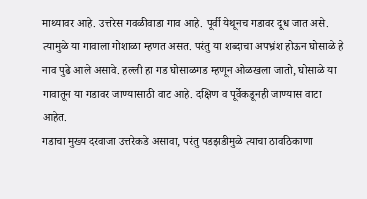माथ्यावर आहे. उत्तरेस गवळीवाडा गाव आहे. पूर्वी येथूनच गडावर दूध जात असे. त्यामुळे या गावाला गोशाळा म्हणत असत. परंतु या शब्दाचा अपभ्रंश होऊन घोसाळे हे नाव पुढे आले असावे. हल्ली हा गड घोसाळगड म्हणून ओळखला जातो, घोसाळे या गावातून या गडावर जाण्यासाठी वाट आहे. दक्षिण व पूर्वेकडूनही जाण्यास वाटा आहेत.
गडाचा मुख्य दरवाजा उत्तरेकडे असावा, परंतु पडझडीमुळे त्याचा ठावठिकाणा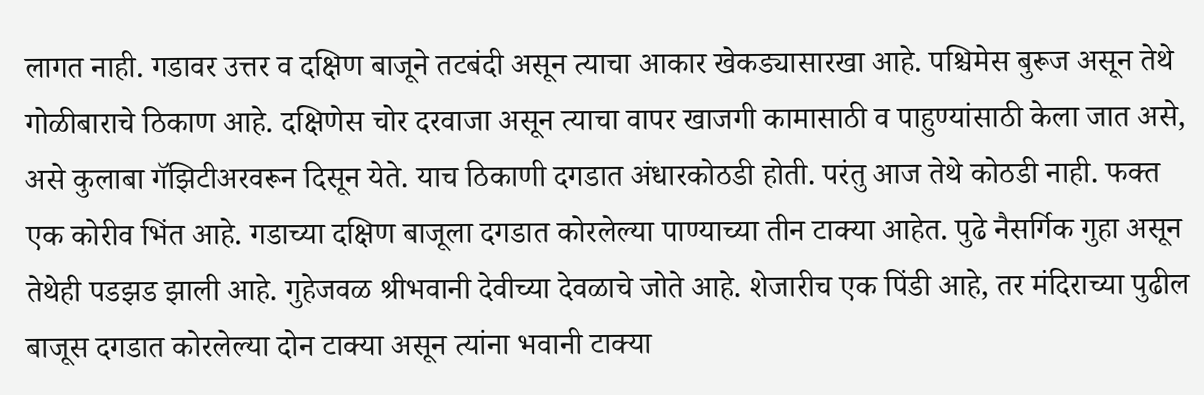लागत नाही. गडावर उत्तर व दक्षिण बाजूने तटबंदी असून त्याचा आकार खेकड्यासारखा आहे. पश्चिमेस बुरूज असून तेथे गोळीबाराचे ठिकाण आहे. दक्षिणेस चोर दरवाजा असून त्याचा वापर खाजगी कामासाठी व पाहुण्यांसाठी केला जात असे, असे कुलाबा गॅझिटीअरवरून दिसून येते. याच ठिकाणी दगडात अंधारकोठडी होती. परंतु आज तेथे कोठडी नाही. फक्त एक कोरीव भिंत आहे. गडाच्या दक्षिण बाजूला दगडात कोरलेल्या पाण्याच्या तीन टाक्या आहेत. पुढे नैसर्गिक गुहा असून तेथेही पडझड झाली आहे. गुहेजवळ श्रीभवानी देवीच्या देवळाचे जोते आहे. शेजारीच एक पिंडी आहे, तर मंदिराच्या पुढील बाजूस दगडात कोरलेल्या दोन टाक्या असून त्यांना भवानी टाक्या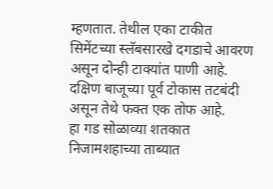म्हणतात. तेथील एका टाकीत सिमेंटच्या स्लॅबसारखे दगडाचे आवरण असून दोन्ही टाक्यांत पाणी आहे. दक्षिण बाजूच्या पूर्व टोकास तटबंदी असून तेथे फक्त एक तोफ आहे.
हा गड सोळाव्या शतकात निजामशहाच्या ताब्यात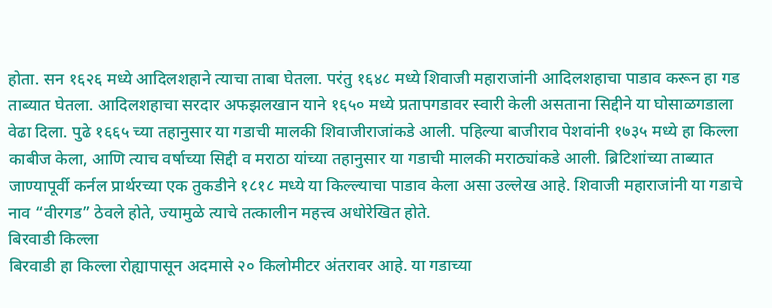होता. सन १६२६ मध्ये आदिलशहाने त्याचा ताबा घेतला. परंतु १६४८ मध्ये शिवाजी महाराजांनी आदिलशहाचा पाडाव करून हा गड ताब्यात घेतला. आदिलशहाचा सरदार अफझलखान याने १६५० मध्ये प्रतापगडावर स्वारी केली असताना सिद्दीने या घोसाळगडाला वेढा दिला. पुढे १६६५ च्या तहानुसार या गडाची मालकी शिवाजीराजांकडे आली. पहिल्या बाजीराव पेशवांनी १७३५ मध्ये हा किल्ला काबीज केला, आणि त्याच वर्षाच्या सिद्दी व मराठा यांच्या तहानुसार या गडाची मालकी मराठ्यांकडे आली. ब्रिटिशांच्या ताब्यात जाण्यापूर्वी कर्नल प्रार्थरच्या एक तुकडीने १८१८ मध्ये या किल्ल्याचा पाडाव केला असा उल्लेख आहे. शिवाजी महाराजांनी या गडाचे नाव “वीरगड” ठेवले होते, ज्यामुळे त्याचे तत्कालीन महत्त्व अधोरेखित होते.
बिरवाडी किल्ला
बिरवाडी हा किल्ला रोह्यापासून अदमासे २० किलोमीटर अंतरावर आहे. या गडाच्या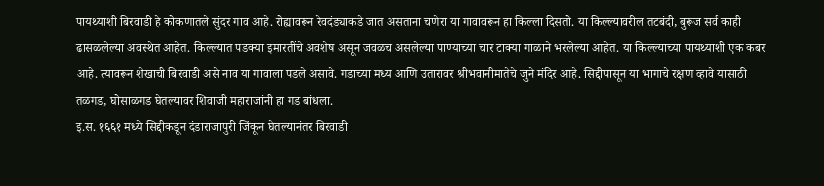पायथ्याशी बिरवाडी हे कोकणातले सुंदर गाव आहे. रोह्यावरून रेवदंड्याकडे जात असताना चणेरा या गावावरून हा किल्ला दिसतो. या किल्ल्यावरील तटबंदी, बुरूज सर्व काही ढासळलेल्या अवस्थेत आहेत. किल्ल्यात पडक्या इमारतींचे अवशेष असून जवळच असलेल्या पाण्याच्या चार टाक्या गाळाने भरलेल्या आहेत. या किल्ल्याच्या पायथ्याशी एक कबर आहे. त्यावरून शेखाची बिरवाडी असे नाव या गावाला पडले असावे. गडाच्या मध्य आणि उतारावर श्रीभवानीमातेचे जुने मंदिर आहे. सिद्दीपासून या भागाचे रक्षण व्हावे यासाठी तळगड, घोसाळगड घेतल्यावर शिवाजी महाराजांनी हा गड बांधला.
इ.स. १६६१ मध्ये सिद्दीकडून दंडाराजापुरी जिंकून घेतल्यानंतर बिरवाडी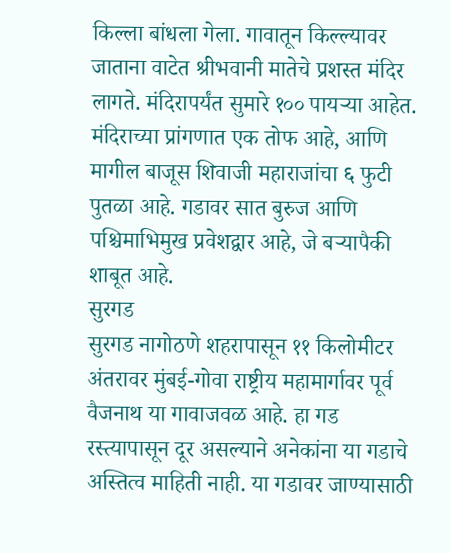किल्ला बांधला गेला. गावातून किल्ल्यावर जाताना वाटेत श्रीभवानी मातेचे प्रशस्त मंदिर लागते. मंदिरापर्यंत सुमारे १०० पायऱ्या आहेत. मंदिराच्या प्रांगणात एक तोफ आहे, आणि मागील बाजूस शिवाजी महाराजांचा ६ फुटी पुतळा आहे. गडावर सात बुरुज आणि पश्चिमाभिमुख प्रवेशद्वार आहे, जे बऱ्यापैकी शाबूत आहे.
सुरगड
सुरगड नागोठणे शहरापासून ११ किलोमीटर अंतरावर मुंबई-गोवा राष्ट्रीय महामार्गावर पूर्व वैजनाथ या गावाजवळ आहे. हा गड रस्त्यापासून दूर असल्याने अनेकांना या गडाचे अस्तित्व माहिती नाही. या गडावर जाण्यासाठी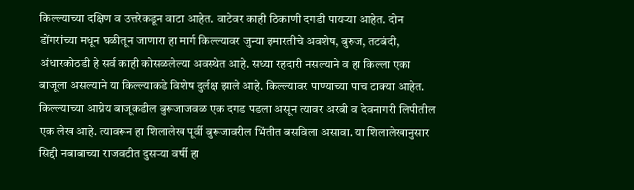किल्ल्याच्या दक्षिण व उत्तरेकडून वाटा आहेत. वाटेवर काही ठिकाणी दगडी पायऱ्या आहेत. दोन डोंगरांच्या मधून घळीतून जाणारा हा मार्ग किल्ल्यावर जुन्या इमारतीचे अवशेष, बुरुज, तटबंदी, अंधारकोठडी हे सर्व काही कोसळलेल्या अवस्थेत आहे. सध्या रहदारी नसल्याने व हा किल्ला एका बाजूला असल्याने या किल्ल्याकडे विशेष दुर्लक्ष झाले आहे. किल्ल्यावर पाण्याच्या पाच टाक्या आहेत. किल्ल्याच्या आग्नेय बाजूकडील बुरूजाजवळ एक दगड पडला असून त्यावर अरबी व देवनागरी लिपीतील एक लेख आहे. त्यावरून हा शिलालेख पूर्वी बुरूजावरील भिंतीत बसविला असावा. या शिलालेखानुसार सिद्दी नबाबाच्या राजवटीत दुसऱ्या वर्षी हा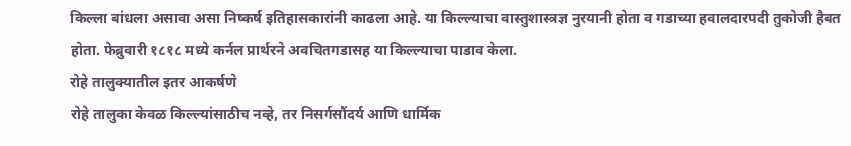किल्ला बांधला असावा असा निष्कर्ष इतिहासकारांनी काढला आहे. या किल्ल्याचा वास्तुशास्त्रज्ञ नुरयानी होता व गडाच्या हवालदारपदी तुकोजी हैबत होता. फेब्रुवारी १८१८ मध्ये कर्नल प्रार्थरने अवचितगडासह या किल्ल्याचा पाडाव केला.
रोहे तालुक्यातील इतर आकर्षणे
रोहे तालुका केवळ किल्ल्यांसाठीच नव्हे, तर निसर्गसौंदर्य आणि धार्मिक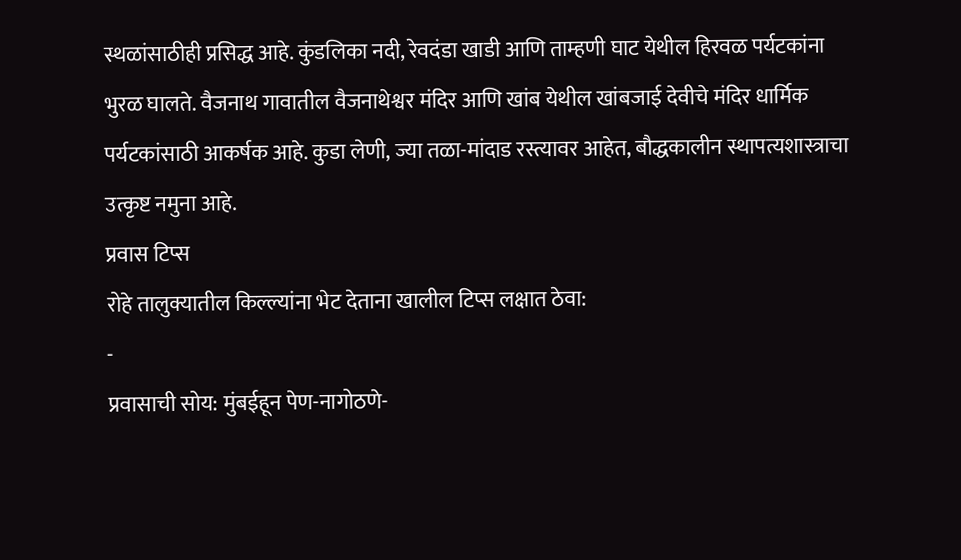स्थळांसाठीही प्रसिद्ध आहे. कुंडलिका नदी, रेवदंडा खाडी आणि ताम्हणी घाट येथील हिरवळ पर्यटकांना भुरळ घालते. वैजनाथ गावातील वैजनाथेश्वर मंदिर आणि खांब येथील खांबजाई देवीचे मंदिर धार्मिक पर्यटकांसाठी आकर्षक आहे. कुडा लेणी, ज्या तळा-मांदाड रस्त्यावर आहेत, बौद्धकालीन स्थापत्यशास्त्राचा उत्कृष्ट नमुना आहे.
प्रवास टिप्स
रोहे तालुक्यातील किल्ल्यांना भेट देताना खालील टिप्स लक्षात ठेवा:
-
प्रवासाची सोय: मुंबईहून पेण-नागोठणे-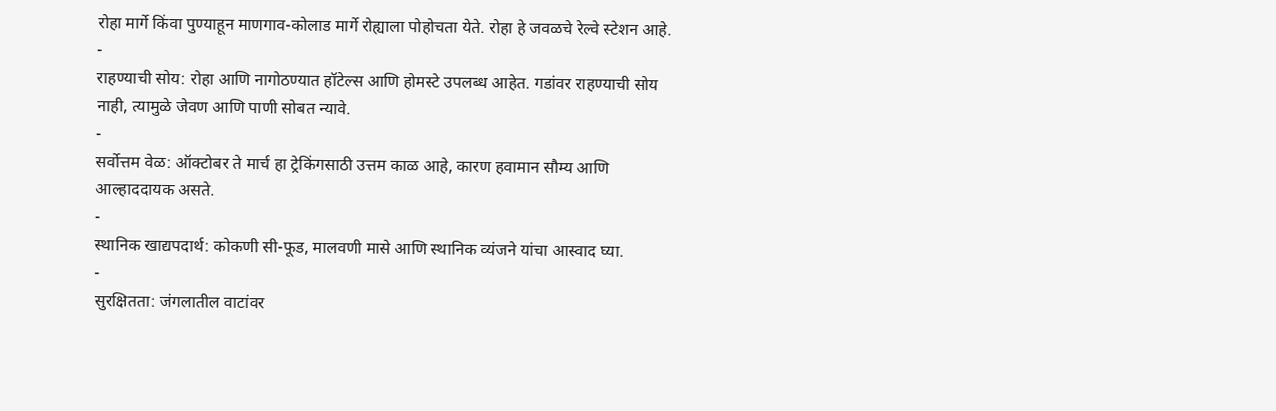रोहा मार्गे किंवा पुण्याहून माणगाव-कोलाड मार्गे रोह्याला पोहोचता येते. रोहा हे जवळचे रेल्वे स्टेशन आहे.
-
राहण्याची सोय: रोहा आणि नागोठण्यात हॉटेल्स आणि होमस्टे उपलब्ध आहेत. गडांवर राहण्याची सोय नाही, त्यामुळे जेवण आणि पाणी सोबत न्यावे.
-
सर्वोत्तम वेळ: ऑक्टोबर ते मार्च हा ट्रेकिंगसाठी उत्तम काळ आहे, कारण हवामान सौम्य आणि आल्हाददायक असते.
-
स्थानिक खाद्यपदार्थ: कोकणी सी-फूड, मालवणी मासे आणि स्थानिक व्यंजने यांचा आस्वाद घ्या.
-
सुरक्षितता: जंगलातील वाटांवर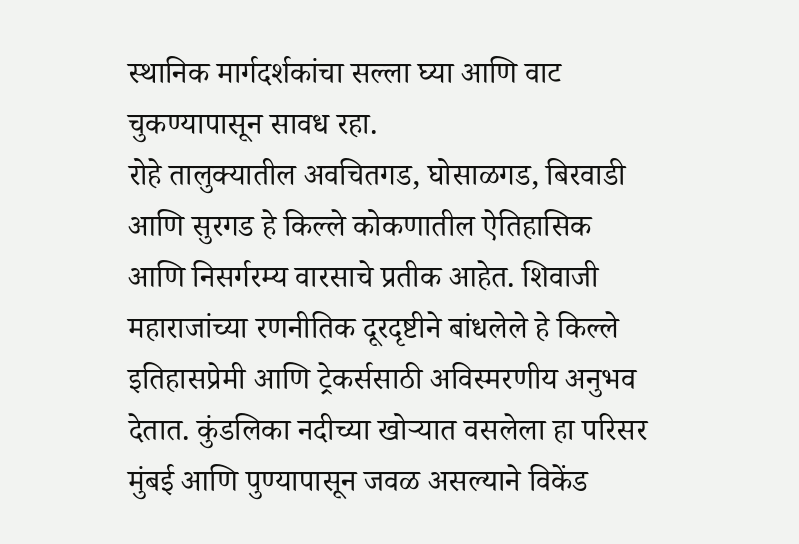स्थानिक मार्गदर्शकांचा सल्ला घ्या आणि वाट चुकण्यापासून सावध रहा.
रोहे तालुक्यातील अवचितगड, घोसाळगड, बिरवाडी आणि सुरगड हे किल्ले कोकणातील ऐतिहासिक आणि निसर्गरम्य वारसाचे प्रतीक आहेत. शिवाजी महाराजांच्या रणनीतिक दूरदृष्टीने बांधलेले हे किल्ले इतिहासप्रेमी आणि ट्रेकर्ससाठी अविस्मरणीय अनुभव देतात. कुंडलिका नदीच्या खोऱ्यात वसलेला हा परिसर मुंबई आणि पुण्यापासून जवळ असल्याने विकेंड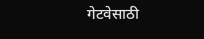गेटवेसाठी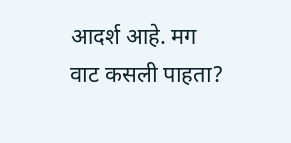आदर्श आहे. मग वाट कसली पाहता?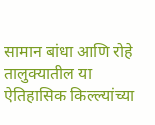सामान बांधा आणि रोहे तालुक्यातील या ऐतिहासिक किल्ल्यांच्या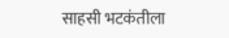साहसी भटकंतीला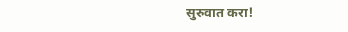सुरुवात करा!